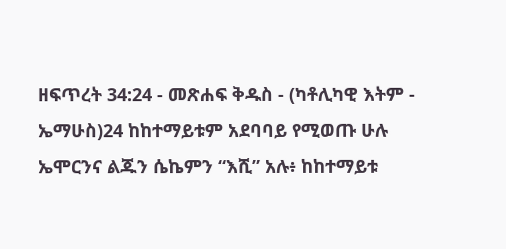ዘፍጥረት 34:24 - መጽሐፍ ቅዱስ - (ካቶሊካዊ እትም - ኤማሁስ)24 ከከተማይቱም አደባባይ የሚወጡ ሁሉ ኤሞርንና ልጁን ሴኬምን “እሺ” አሉ፥ ከከተማይቱ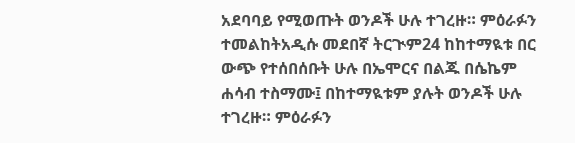አደባባይ የሚወጡት ወንዶች ሁሉ ተገረዙ። ምዕራፉን ተመልከትአዲሱ መደበኛ ትርጒም24 ከከተማዪቱ በር ውጭ የተሰበሰቡት ሁሉ በኤሞርና በልጁ በሴኬም ሐሳብ ተስማሙ፤ በከተማዪቱም ያሉት ወንዶች ሁሉ ተገረዙ። ምዕራፉን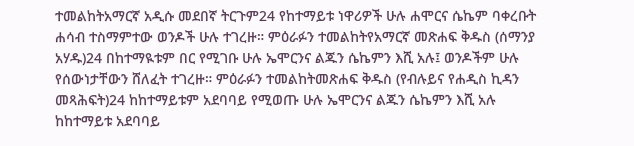ተመልከትአማርኛ አዲሱ መደበኛ ትርጉም24 የከተማይቱ ነዋሪዎች ሁሉ ሐሞርና ሴኬም ባቀረቡት ሐሳብ ተስማምተው ወንዶች ሁሉ ተገረዙ። ምዕራፉን ተመልከትየአማርኛ መጽሐፍ ቅዱስ (ሰማንያ አሃዱ)24 በከተማዪቱም በር የሚገቡ ሁሉ ኤሞርንና ልጁን ሴኬምን እሺ አሉ፤ ወንዶችም ሁሉ የሰውነታቸውን ሸለፈት ተገረዙ። ምዕራፉን ተመልከትመጽሐፍ ቅዱስ (የብሉይና የሐዲስ ኪዳን መጻሕፍት)24 ከከተማይቱም አደባባይ የሚወጡ ሁሉ ኤሞርንና ልጁን ሴኬምን እሺ አሉ ከከተማይቱ አደባባይ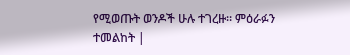የሚወጡት ወንዶች ሁሉ ተገረዙ። ምዕራፉን ተመልከት |